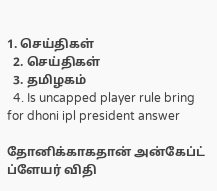1. செய்திகள்
  2. செய்திகள்
  3. த‌மிழக‌ம்
  4. Is uncapped player rule bring for dhoni ipl president answer

தோனிக்காகதான் அன்கேப்ட் ப்ளேயர் விதி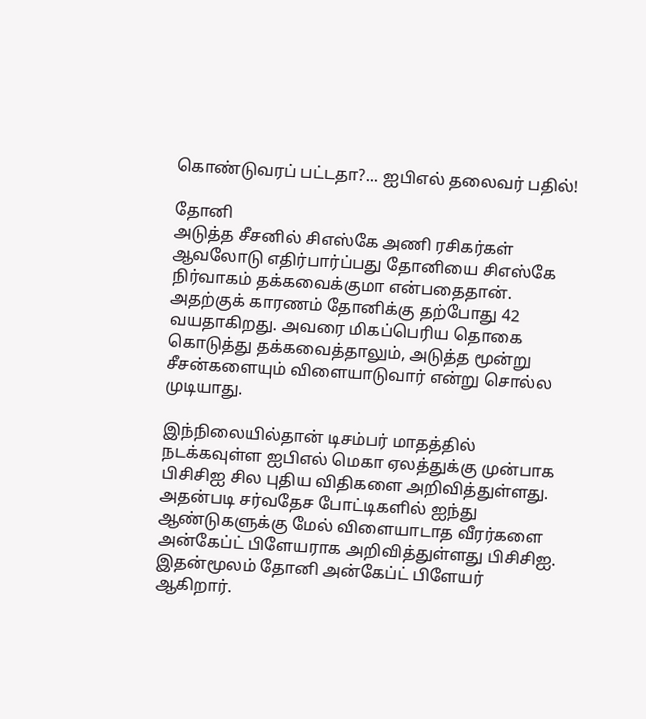கொண்டுவரப் பட்டதா?... ஐபிஎல் தலைவர் பதில்!

தோனி
அடுத்த சீசனில் சிஎஸ்கே அணி ரசிகர்கள் ஆவலோடு எதிர்பார்ப்பது தோனியை சிஎஸ்கே நிர்வாகம் தக்கவைக்குமா என்பதைதான். அதற்குக் காரணம் தோனிக்கு தற்போது 42 வயதாகிறது. அவரை மிகப்பெரிய தொகை கொடுத்து தக்கவைத்தாலும், அடுத்த மூன்று சீசன்களையும் விளையாடுவார் என்று சொல்ல முடியாது.

இந்நிலையில்தான் டிசம்பர் மாதத்தில் நடக்கவுள்ள ஐபிஎல் மெகா ஏலத்துக்கு முன்பாக பிசிசிஐ சில புதிய விதிகளை அறிவித்துள்ளது. அதன்படி சர்வதேச போட்டிகளில் ஐந்து ஆண்டுகளுக்கு மேல் விளையாடாத வீரர்களை அன்கேப்ட் பிளேயராக அறிவித்துள்ளது பிசிசிஐ. இதன்மூலம் தோனி அன்கேப்ட் பிளேயர் ஆகிறார்.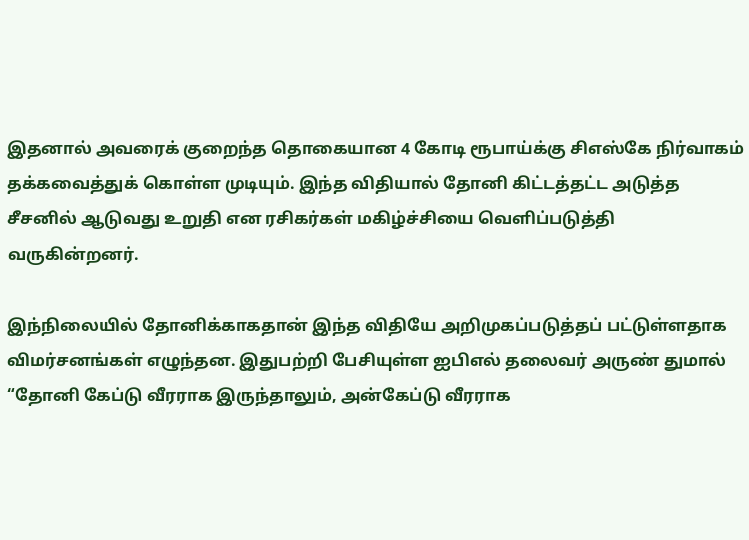இதனால் அவரைக் குறைந்த தொகையான 4 கோடி ரூபாய்க்கு சிஎஸ்கே நிர்வாகம் தக்கவைத்துக் கொள்ள முடியும். இந்த விதியால் தோனி கிட்டத்தட்ட அடுத்த சீசனில் ஆடுவது உறுதி என ரசிகர்கள் மகிழ்ச்சியை வெளிப்படுத்தி வருகின்றனர்.

இந்நிலையில் தோனிக்காகதான் இந்த விதியே அறிமுகப்படுத்தப் பட்டுள்ளதாக விமர்சனங்கள் எழுந்தன. இதுபற்றி பேசியுள்ள ஐபிஎல் தலைவர் அருண் துமால் “தோனி கேப்டு வீரராக இருந்தாலும், அன்கேப்டு வீரராக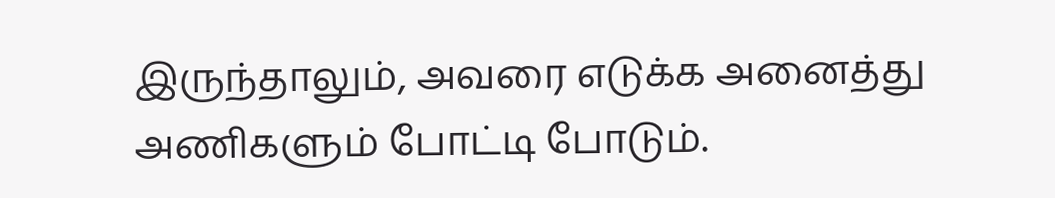இருந்தாலும், அவரை எடுக்க அனைத்து அணிகளும் போட்டி போடும்.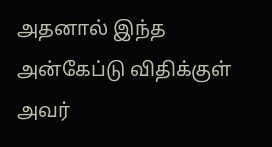அதனால் இந்த அன்கேப்டு விதிக்குள் அவர்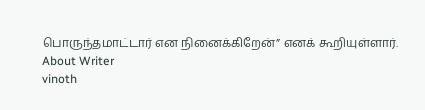பொருந்தமாட்டார் என நினைக்கிறேன்” எனக் கூறியுள்ளார்.
About Writer
vinoth